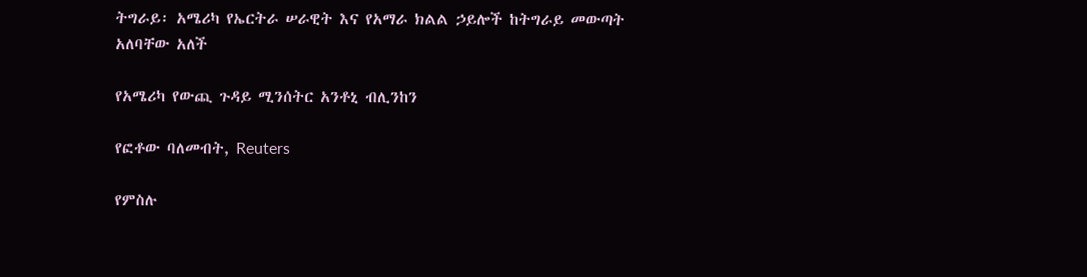ትግራይ፡ አሜሪካ የኤርትራ ሠራዊት እና የአማራ ክልል ኃይሎች ከትግራይ መውጣት አለባቸው አለች

የአሜሪካ የውጪ ጉዳይ ሚንሰትር አንቶኒ ብሊንከን

የፎቶው ባለመብት, Reuters

የምስሉ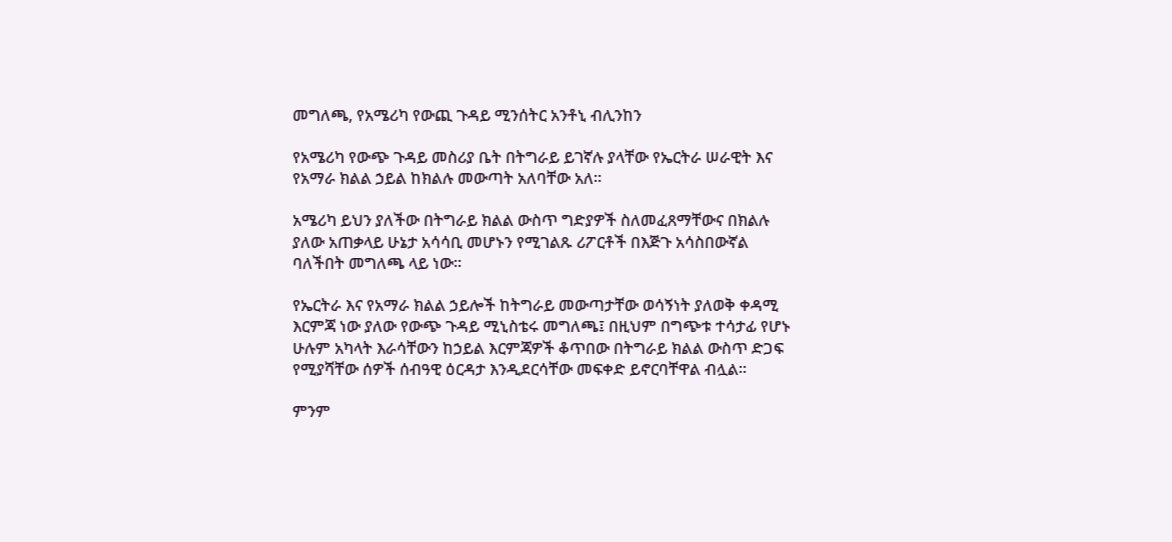መግለጫ, የአሜሪካ የውጪ ጉዳይ ሚንሰትር አንቶኒ ብሊንከን

የአሜሪካ የውጭ ጉዳይ መስሪያ ቤት በትግራይ ይገኛሉ ያላቸው የኤርትራ ሠራዊት እና የአማራ ክልል ኃይል ከክልሉ መውጣት አለባቸው አለ።

አሜሪካ ይህን ያለችው በትግራይ ክልል ውስጥ ግድያዎች ስለመፈጸማቸውና በክልሉ ያለው አጠቃላይ ሁኔታ አሳሳቢ መሆኑን የሚገልጹ ሪፖርቶች በእጅጉ አሳስበውኛል ባለችበት መግለጫ ላይ ነው።

የኤርትራ እና የአማራ ክልል ኃይሎች ከትግራይ መውጣታቸው ወሳኝነት ያለወቅ ቀዳሚ እርምጃ ነው ያለው የውጭ ጉዳይ ሚኒስቴሩ መግለጫ፤ በዚህም በግጭቱ ተሳታፊ የሆኑ ሁሉም አካላት እራሳቸውን ከኃይል እርምጃዎች ቆጥበው በትግራይ ክልል ውስጥ ድጋፍ የሚያሻቸው ሰዎች ሰብዓዊ ዕርዳታ እንዲደርሳቸው መፍቀድ ይኖርባቸዋል ብሏል።

ምንም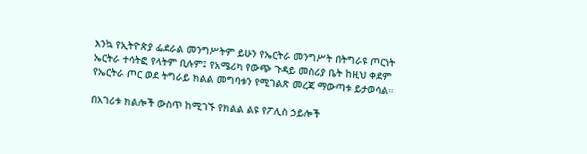እንኳ የኢትዮጵያ ፌደራል መንግሥትም ይሁን የኤርትራ መንግሥት በትግራዩ ጦርነት ኤርትራ ተሳትፎ የላትም ቢሉም፤ የአሜሪካ የውጭ ጉዳይ መስሪያ ቤት ከዚህ ቀደም የኤርትራ ጦር ወደ ትግራይ ክልል መግባቱን የሚገልጽ መረጃ ማውጣቱ ይታወሳል።

በአገሪቱ ክልሎች ውስጥ ከሚገኙ የክልል ልዩ የፖሊስ ኃይሎች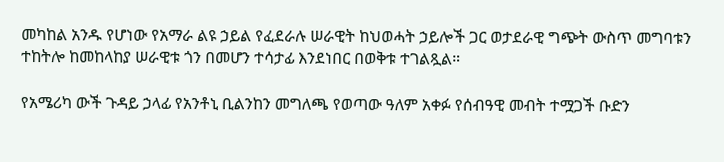መካከል አንዱ የሆነው የአማራ ልዩ ኃይል የፈደራሉ ሠራዊት ከህወሓት ኃይሎች ጋር ወታደራዊ ግጭት ውስጥ መግባቱን ተከትሎ ከመከላከያ ሠራዊቱ ጎን በመሆን ተሳታፊ እንደነበር በወቅቱ ተገልጿል።

የአሜሪካ ውች ጉዳይ ኃላፊ የአንቶኒ ቢልንከን መግለጫ የወጣው ዓለም አቀፉ የሰብዓዊ መብት ተሟጋች ቡድን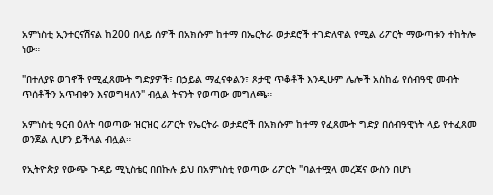አምነስቲ ኢንተርናሽናል ከ200 በላይ ሰዎች በአክሱም ከተማ በኤርትራ ወታደሮች ተገድለዋል የሚል ሪፖርት ማውጣቱን ተከትሎ ነው።

"በተለያዩ ወገኖች የሚፈጸሙት ግድያዎች፣ በኃይል ማፈናቀልን፣ ጾታዊ ጥቆቶች እንዲሁም ሌሎች አስከፊ የሰብዓዊ መብት ጥሰቶችን አጥብቀን እናወግዛለን" ብሏል ትናንት የወጣው መግለጫ።

አምነስቲ ዓርብ ዕለት ባወጣው ዝርዝር ሪፖርት የኤርትራ ወታደሮች በአክሱም ከተማ የፈጸሙት ግድያ በሰብዓዊነት ላይ የተፈጸመ ወንጀል ሊሆን ይችላል ብሏል።

የኢትዮጵያ የውጭ ጉዳይ ሚኒስቴር በበኩሉ ይህ በአምነስቲ የወጣው ሪፖርት "ባልተሟላ መረጃና ውስን በሆነ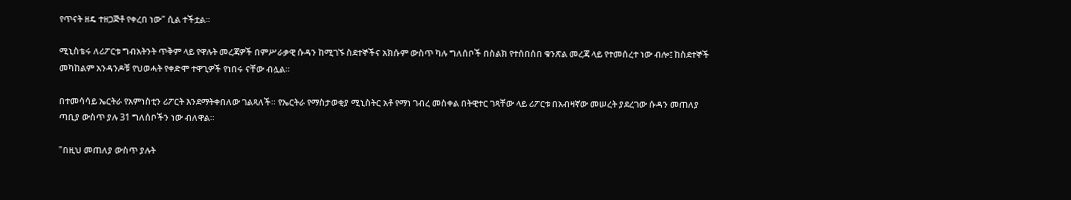የጥናት ዘዴ ተዘጋጅቶ የቀረበ ነው" ሲል ተችቷል።

ሚኒስቴሩ ለሪፖርቱ ግብአትንት ጥቅም ላይ የዋሉት መረጃዎች በምሥራቃዊ ሱዳን ከሚገኙ ስደተኞችና አክሱም ውስጥ ካሉ ግለሰቦች በስልክ የተሰበሰበ ቁንጽል መረጃ ላይ የተመሰረተ ነው ብሎ፤ ከስደተኞች መካከልም አንዳንዶቹ የህወሓት የቀድሞ ተዋጊዎች የነበሩ ናቸው ብሏል።

በተመሳሳይ ኤርትራ የአምነስቲን ሪፖርት እንደማትቀበለው ገልጻለች። የኤርትራ የማስታወቂያ ሚኒስትር አቶ የማነ ገብረ መስቀል በትዊተር ገጻቸው ላይ ሪፖርቱ በአብዛኛው መሠረት ያደረገው ሱዳን መጠለያ ጣቢያ ውስጥ ያሉ 31 ግለሰቦችን ነው ብለዋል።

"በዚህ መጠለያ ውስጥ ያሉት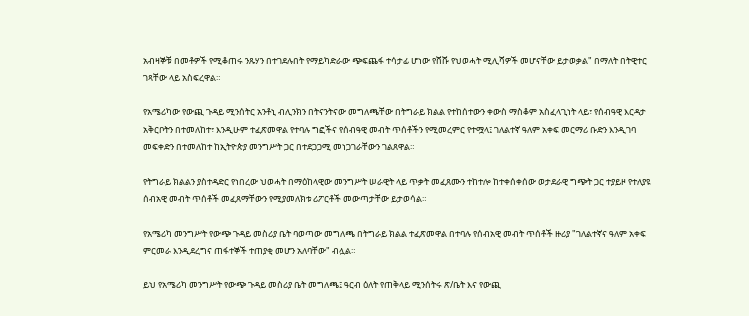አብዛኞቹ በመቶዎች የሚቆጠሩ ንጹሃን በተገደሉበት የማይካድራው ጭፍጨፋ ተሳታፊ ሆነው የሸሹ የህወሓት ሚሊሻዎች መሆናቸው ይታወቃል" በማለት በትዊተር ገጻቸው ላይ አስፍረዋል።

የአሜሪካው የውጪ ጉዳይ ሚንሰትር አንቶኒ ብሊንክን በትናንትናው መግለጫቸው በትግራይ ክልል የተከሰተውን ቀውስ ማስቆም አስፈላጊነት ላይ፣ የሰብዓዊ እርዳታ አቅርቦትን በተመለከተ፣ እንዲሁም ተፈጽመዋል የተባሉ ግፎችና የሰብዓዊ መብት ጥሰቶችን የሚመረምር የተሟላ፤ ገለልተኛ ዓለም አቀፍ መርማሪ ቡድን እንዲገባ መፍቀድን በተመለከተ ከኢትዮጵያ መንግሥት ጋር በተደጋጋሚ መነጋገራቸውን ገልጸዋል።

የትግራይ ክልልን ያስተዳድር የነበረው ህወሓት በማዕከላዊው መንግሥት ሠራዊት ላይ ጥቃት መፈጸሙን ተከተሎ ከተቀሰቀሰው ወታደራዊ ግጭት ጋር ተያይዞ የተለያዩ ሰብአዊ መብት ጥሰቶች መፈጸማቸውን የሚያመለክቱ ሪፖርቶች መውጣታቸው ይታወሳል።

የአሜሪካ መንግሥት የውጭ ጉዳይ መስሪያ ቤት ባወጣው መግለጫ በትግራይ ክልል ተፈጽመዋል በተባሉ የሰብአዊ መብት ጥሰቶች ዙሪያ "ገለልተኛና ዓለም አቀፍ ምርመራ እንዲደረግና ጠፋተኞች ተጠያቂ መሆን አለባቸው" ብሏል።

ይህ የአሜሪካ መንግሥት የውጭ ጉዳይ መስሪያ ቤት መግለጫ፤ ዓርብ ዕለት የጠቅላይ ሚንሰትሩ ጽ/ቤት እና የውጪ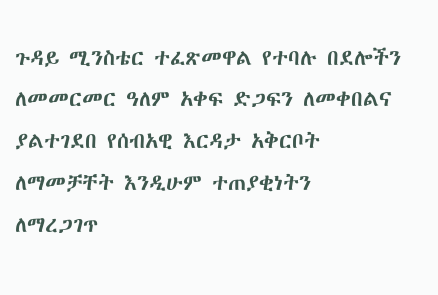ጉዳይ ሚንስቴር ተፈጽመዋል የተባሉ በደሎችን ለመመርመር ዓለም አቀፍ ድጋፍን ለመቀበልና ያልተገደበ የሰብአዊ እርዳታ አቅርቦት ለማመቻቸት እንዲሁም ተጠያቂነትን ለማረጋገጥ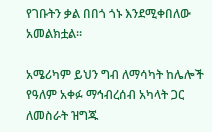የገቡትን ቃል በበጎ ጎኑ እንደሚቀበለው አመልክቷል።

አሜሪካም ይህን ግብ ለማሳካት ከሌሎች የዓለም አቀፉ ማኅብረሰብ አካላት ጋር ለመስራት ዝግጁ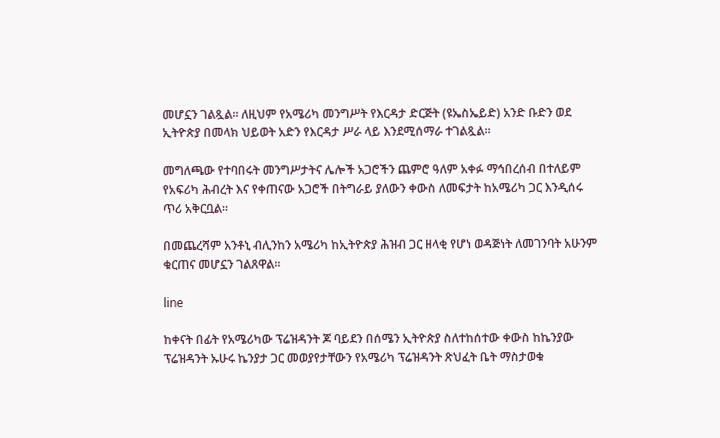መሆኗን ገልጿል። ለዚህም የአሜሪካ መንግሥት የእርዳታ ድርጅት (ዩኤስኤይድ) አንድ ቡድን ወደ ኢትዮጵያ በመላክ ህይወት አድን የእርዳታ ሥራ ላይ እንደሚሰማራ ተገልጿል።

መግለጫው የተባበሩት መንግሥታትና ሌሎች አጋሮችን ጨምሮ ዓለም አቀፉ ማኅበረሰብ በተለይም የአፍሪካ ሕብረት እና የቀጠናው አጋሮች በትግራይ ያለውን ቀውስ ለመፍታት ከአሜሪካ ጋር እንዲሰሩ ጥሪ አቅርቧል።

በመጨረሻም አንቶኒ ብሊንከን አሜሪካ ከኢትዮጵያ ሕዝብ ጋር ዘላቂ የሆነ ወዳጅነት ለመገንባት አሁንም ቁርጠና መሆኗን ገልጸዋል።

line

ከቀናት በፊት የአሜሪካው ፕሬዝዳንት ጆ ባይደን በሰሜን ኢትዮጵያ ስለተከሰተው ቀውስ ከኬንያው ፕሬዝዳንት ኡሁሩ ኬንያታ ጋር መወያየታቸውን የአሜሪካ ፕሬዝዳንት ጽህፈት ቤት ማስታወቁ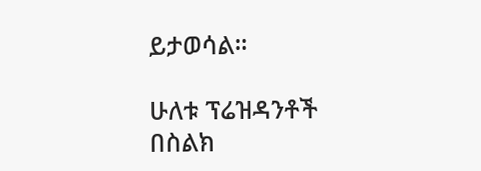ይታወሳል።

ሁለቱ ፕሬዝዳንቶች በስልክ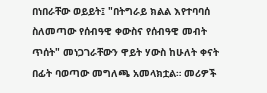በነበራቸው ወይይት፤ "በትግራይ ክልል እየተባባሰ ስለመጣው የሰብዓዊ ቀውስና የሰብዓዊ መብት ጥሰት" መነጋገራቸውን ዋይት ሃውስ ከሁለት ቀናት በፊት ባወጣው መግለጫ አመላክቷል። መሪዎች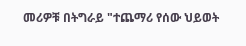መሪዎቹ በትግራይ "ተጨማሪ የሰው ህይወት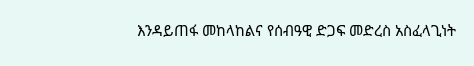እንዳይጠፋ መከላከልና የሰብዓዊ ድጋፍ መድረስ አስፈላጊነት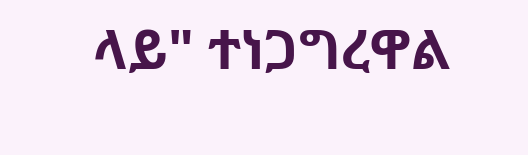ላይ" ተነጋግረዋል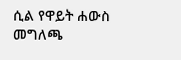ሲል የዋይት ሐውስ መግለጫ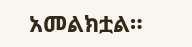አመልክቷል።